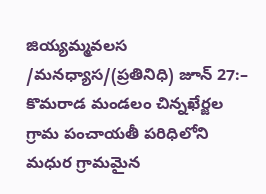జియ్యమ్మవలస /మనధ్యాస/(ప్రతినిధి) జూన్ 27:– కొమరాడ మండలం చిన్నఖేర్జల గ్రామ పంచాయతీ పరిధిలోని మధుర గ్రామమైన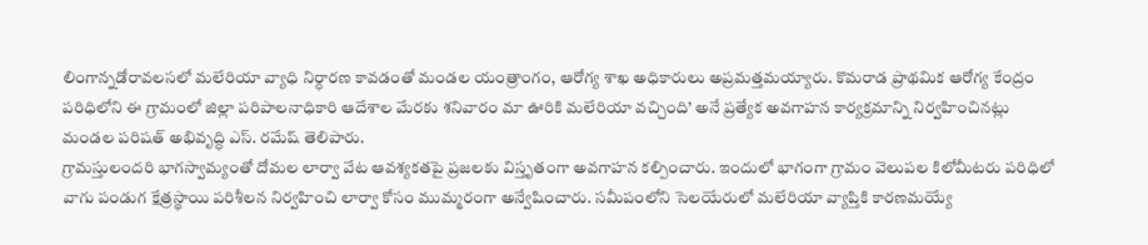లింగాన్నడోరావలసలో మలేరియా వ్యాధి నిర్ధారణ కావడంతో మండల యంత్రాంగం, ఆరోగ్య శాఖ అధికారులు అప్రమత్తమయ్యారు. కొమరాడ ప్రాథమిక ఆరోగ్య కేంద్రం పరిధిలోని ఈ గ్రామంలో జిల్లా పరిపాలనాధికారి ఆదేశాల మేరకు శనివారం మా ఊరికి మలేరియా వచ్చింది’ అనే ప్రత్యేక అవగాహన కార్యక్రమాన్ని నిర్వహించినట్లు మండల పరిషత్ అభివృద్ధి ఎస్. రమేష్ తెలిపారు.
గ్రామస్తులందరి భాగస్వామ్యంతో దోమల లార్వా వేట ఆవశ్యకతపై ప్రజలకు విస్తృతంగా అవగాహన కల్పించారు. ఇందులో భాగంగా గ్రామం వెలుపల కిలోమీటరు పరిధిలో వాగు పండుగ క్షేత్రస్థాయి పరిశీలన నిర్వహించి లార్వా కోసం ముమ్మరంగా అన్వేషించారు. సమీపంలోని సెలయేరులో మలేరియా వ్యాప్తికి కారణమయ్యే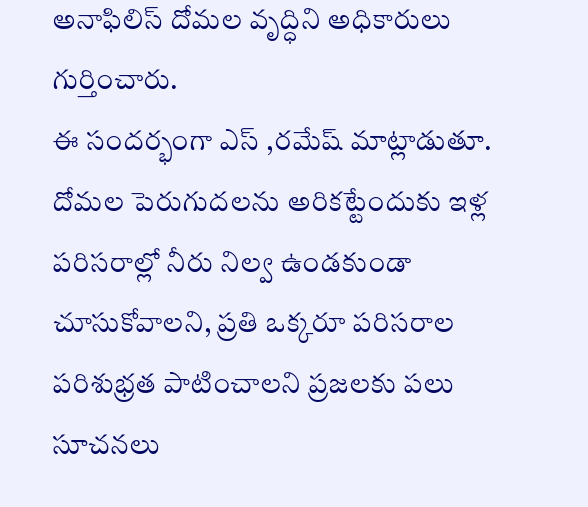అనాఫిలిస్ దోమల వృద్ధిని అధికారులు గుర్తించారు.
ఈ సందర్భంగా ఎస్ ,రమేష్ మాట్లాడుతూ. దోమల పెరుగుదలను అరికట్టేందుకు ఇళ్ల పరిసరాల్లో నీరు నిల్వ ఉండకుండా చూసుకోవాలని, ప్రతి ఒక్కరూ పరిసరాల పరిశుభ్రత పాటించాలని ప్రజలకు పలు సూచనలు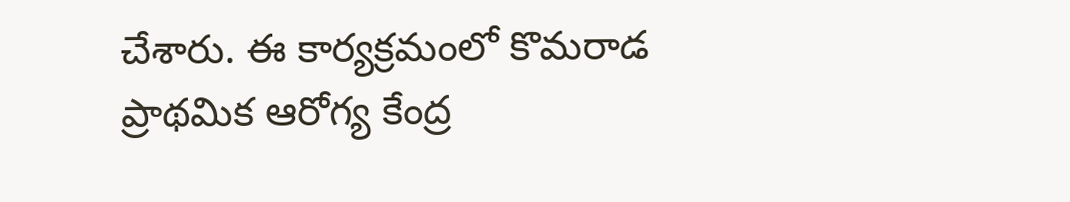చేశారు. ఈ కార్యక్రమంలో కొమరాడ ప్రాథమిక ఆరోగ్య కేంద్ర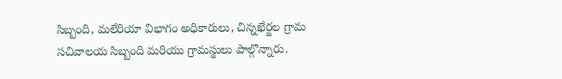సిబ్బంది, మలేరియా విభాగం అధికారులు, చిన్నఖేర్జల గ్రామ సచివాలయ సిబ్బంది మరియు గ్రామస్థులు పాల్గొన్నారు.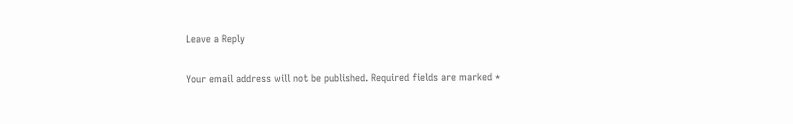Leave a Reply

Your email address will not be published. Required fields are marked *